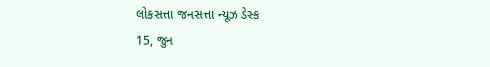લોકસત્તા જનસત્તા ન્યૂઝ ડેસ્ક
15, જુન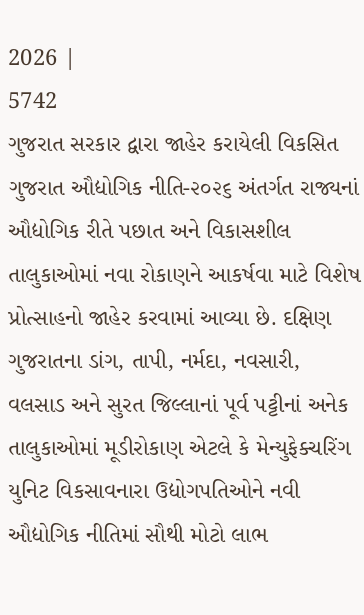2026 |
5742
ગુજરાત સરકાર દ્વારા જાહેર કરાયેલી વિકસિત ગુજરાત ઔદ્યોગિક નીતિ-૨૦૨૬ અંતર્ગત રાજ્યનાં ઔદ્યોગિક રીતે પછાત અને વિકાસશીલ તાલુકાઓમાં નવા રોકાણને આકર્ષવા માટે વિશેષ પ્રોત્સાહનો જાહેર કરવામાં આવ્યા છે. દક્ષિણ ગુજરાતના ડાંગ, તાપી, નર્મદા, નવસારી, વલસાડ અને સુરત જિલ્લાનાં પૂર્વ પટ્ટીનાં અનેક તાલુકાઓમાં મૂડીરોકાણ એટલે કે મેન્યુફેક્ચરિંગ યુનિટ વિકસાવનારા ઉદ્યોગપતિઓને નવી ઔદ્યોગિક નીતિમાં સૌથી મોટો લાભ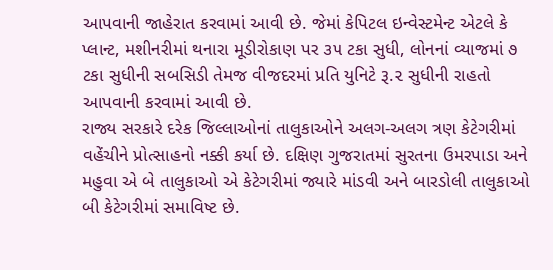આપવાની જાહેરાત કરવામાં આવી છે. જેમાં કેપિટલ ઇન્વેસ્ટમેન્ટ એટલે કે પ્લાન્ટ, મશીનરીમાં થનારા મૂડીરોકાણ પર ૩૫ ટકા સુધી, લોનનાં વ્યાજમાં ૭ ટકા સુધીની સબસિડી તેમજ વીજદરમાં પ્રતિ યુનિટે રૂ.૨ સુધીની રાહતો આપવાની કરવામાં આવી છે.
રાજ્ય સરકારે દરેક જિલ્લાઓનાં તાલુકાઓને અલગ-અલગ ત્રણ કેટેગરીમાં વહેંચીને પ્રોત્સાહનો નક્કી કર્યા છે. દક્ષિણ ગુજરાતમાં સુરતના ઉમરપાડા અને મહુવા એ બે તાલુકાઓ એ કેટેગરીમાં જ્યારે માંડવી અને બારડોલી તાલુકાઓ બી કેટેગરીમાં સમાવિષ્ટ છે.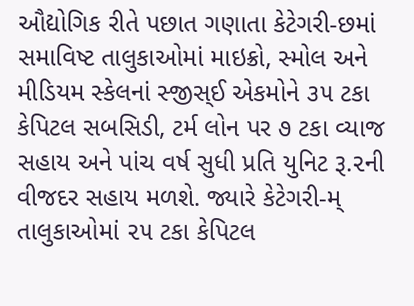ઔદ્યોગિક રીતે પછાત ગણાતા કેટેગરી-છમાં સમાવિષ્ટ તાલુકાઓમાં માઇક્રો, સ્મોલ અને મીડિયમ સ્કેલનાં સ્જીસ્ઈ એકમોને ૩૫ ટકા કેપિટલ સબસિડી, ટર્મ લોન પર ૭ ટકા વ્યાજ સહાય અને પાંચ વર્ષ સુધી પ્રતિ યુનિટ રૂ.૨ની વીજદર સહાય મળશે. જ્યારે કેટેગરી-મ્ તાલુકાઓમાં ૨૫ ટકા કેપિટલ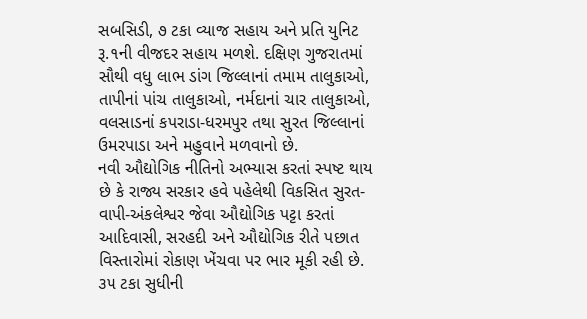સબસિડી, ૭ ટકા વ્યાજ સહાય અને પ્રતિ યુનિટ રૂ.૧ની વીજદર સહાય મળશે. દક્ષિણ ગુજરાતમાં સૌથી વધુ લાભ ડાંગ જિલ્લાનાં તમામ તાલુકાઓ, તાપીનાં પાંચ તાલુકાઓ, નર્મદાનાં ચાર તાલુકાઓ, વલસાડનાં કપરાડા-ધરમપુર તથા સુરત જિલ્લાનાં ઉમરપાડા અને મહુવાને મળવાનો છે.
નવી ઔદ્યોગિક નીતિનો અભ્યાસ કરતાં સ્પષ્ટ થાય છે કે રાજ્ય સરકાર હવે પહેલેથી વિકસિત સુરત-વાપી-અંકલેશ્વર જેવા ઔદ્યોગિક પટ્ટા કરતાં આદિવાસી, સરહદી અને ઔદ્યોગિક રીતે પછાત વિસ્તારોમાં રોકાણ ખેંચવા પર ભાર મૂકી રહી છે. ૩૫ ટકા સુધીની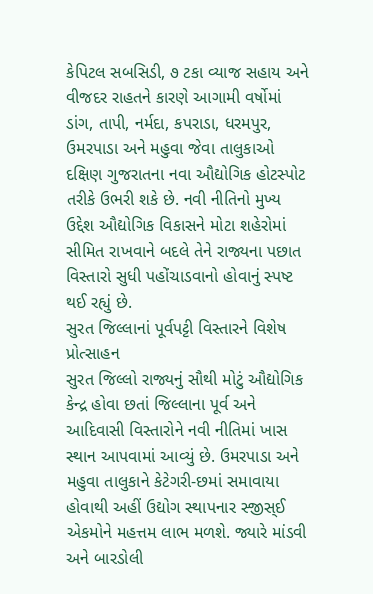કેપિટલ સબસિડી, ૭ ટકા વ્યાજ સહાય અને વીજદર રાહતને કારણે આગામી વર્ષોમાં ડાંગ, તાપી, નર્મદા, કપરાડા, ધરમપુર, ઉમરપાડા અને મહુવા જેવા તાલુકાઓ દક્ષિણ ગુજરાતના નવા ઔદ્યોગિક હોટસ્પોટ તરીકે ઉભરી શકે છે. નવી નીતિનો મુખ્ય ઉદ્દેશ ઔદ્યોગિક વિકાસને મોટા શહેરોમાં સીમિત રાખવાને બદલે તેને રાજ્યના પછાત વિસ્તારો સુધી પહોંચાડવાનો હોવાનું સ્પષ્ટ થઈ રહ્યું છે.
સુરત જિલ્લાનાં પૂર્વપટ્ટી વિસ્તારને વિશેષ પ્રોત્સાહન
સુરત જિલ્લો રાજ્યનું સૌથી મોટું ઔદ્યોગિક કેન્દ્ર હોવા છતાં જિલ્લાના પૂર્વ અને આદિવાસી વિસ્તારોને નવી નીતિમાં ખાસ સ્થાન આપવામાં આવ્યું છે. ઉમરપાડા અને મહુવા તાલુકાને કેટેગરી-છમાં સમાવાયા હોવાથી અહીં ઉદ્યોગ સ્થાપનાર સ્જીસ્ઈ એકમોને મહત્તમ લાભ મળશે. જ્યારે માંડવી અને બારડોલી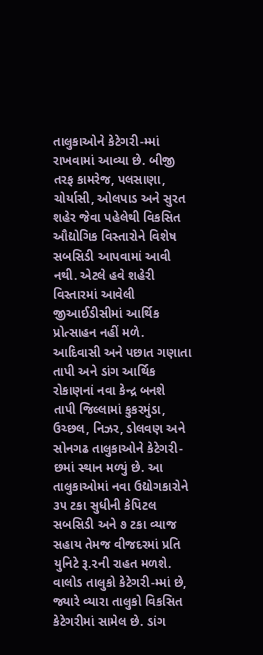તાલુકાઓને કેટેગરી-મ્માં રાખવામાં આવ્યા છે. બીજી તરફ કામરેજ, પલસાણા, ચોર્યાસી, ઓલપાડ અને સુરત શહેર જેવા પહેલેથી વિકસિત ઔદ્યોગિક વિસ્તારોને વિશેષ સબસિડી આપવામાં આવી નથી. એટલે હવે શહેરી વિસ્તારમાં આવેલી જીઆઈડીસીમાં આર્થિક પ્રોત્સાહન નહીં મળે.
આદિવાસી અને પછાત ગણાતા તાપી અને ડાંગ આર્થિક રોકાણનાં નવા કેન્દ્ર બનશે
તાપી જિલ્લામાં કુકરમુંડા, ઉચ્છલ, નિઝર, ડોલવણ અને સોનગઢ તાલુકાઓને કેટેગરી-છમાં સ્થાન મળ્યું છે. આ તાલુકાઓમાં નવા ઉદ્યોગકારોને ૩૫ ટકા સુધીની કેપિટલ સબસિડી અને ૭ ટકા વ્યાજ સહાય તેમજ વીજદરમાં પ્રતિ યુનિટે રૂ.૨ની રાહત મળશે. વાલોડ તાલુકો કેટેગરી-મ્માં છે, જ્યારે વ્યારા તાલુકો વિકસિત કેટેગરીમાં સામેલ છે. ડાંગ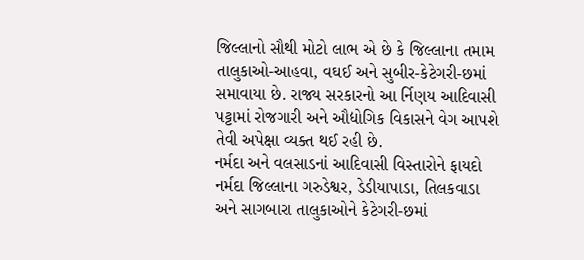જિલ્લાનો સૌથી મોટો લાભ એ છે કે જિલ્લાના તમામ તાલુકાઓ-આહવા, વઘઈ અને સુબીર-કેટેગરી-છમાં સમાવાયા છે. રાજ્ય સરકારનો આ ર્નિણય આદિવાસી પટ્ટામાં રોજગારી અને ઔદ્યોગિક વિકાસને વેગ આપશે તેવી અપેક્ષા વ્યક્ત થઈ રહી છે.
નર્મદા અને વલસાડનાં આદિવાસી વિસ્તારોને ફાયદો
નર્મદા જિલ્લાના ગરુડેશ્વર, ડેડીયાપાડા, તિલકવાડા અને સાગબારા તાલુકાઓને કેટેગરી-છમાં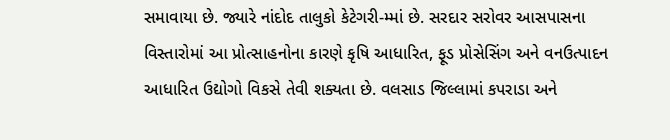સમાવાયા છે. જ્યારે નાંદોદ તાલુકો કેટેગરી-મ્માં છે. સરદાર સરોવર આસપાસના વિસ્તારોમાં આ પ્રોત્સાહનોના કારણે કૃષિ આધારિત, ફૂડ પ્રોસેસિંગ અને વનઉત્પાદન આધારિત ઉદ્યોગો વિકસે તેવી શક્યતા છે. વલસાડ જિલ્લામાં કપરાડા અને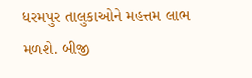ધરમપુર તાલુકાઓને મહત્તમ લાભ મળશે. બીજી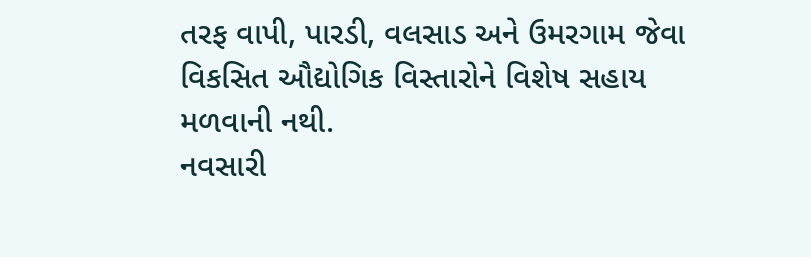તરફ વાપી, પારડી, વલસાડ અને ઉમરગામ જેવા વિકસિત ઔદ્યોગિક વિસ્તારોને વિશેષ સહાય મળવાની નથી.
નવસારી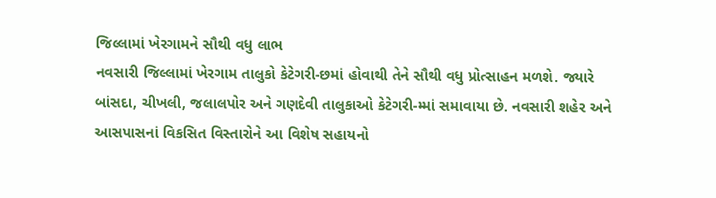જિલ્લામાં ખેરગામને સૌથી વધુ લાભ
નવસારી જિલ્લામાં ખેરગામ તાલુકો કેટેગરી-છમાં હોવાથી તેને સૌથી વધુ પ્રોત્સાહન મળશે. જ્યારે બાંસદા, ચીખલી, જલાલપોર અને ગણદેવી તાલુકાઓ કેટેગરી-મ્માં સમાવાયા છે. નવસારી શહેર અને આસપાસનાં વિકસિત વિસ્તારોને આ વિશેષ સહાયનો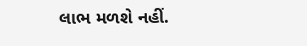લાભ મળશે નહીં.